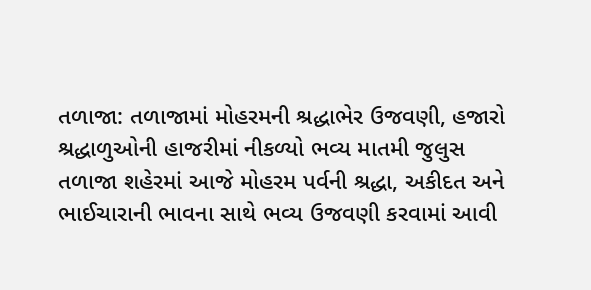તળાજા: તળાજામાં મોહરમની શ્રદ્ધાભેર ઉજવણી, હજારો શ્રદ્ધાળુઓની હાજરીમાં નીકળ્યો ભવ્ય માતમી જુલુસ
તળાજા શહેરમાં આજે મોહરમ પર્વની શ્રદ્ધા, અકીદત અને ભાઈચારાની ભાવના સાથે ભવ્ય ઉજવણી કરવામાં આવી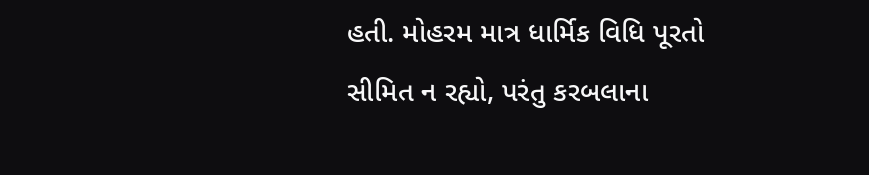હતી. મોહરમ માત્ર ધાર્મિક વિધિ પૂરતો સીમિત ન રહ્યો, પરંતુ કરબલાના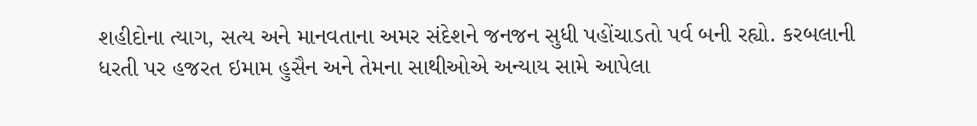શહીદોના ત્યાગ, સત્ય અને માનવતાના અમર સંદેશને જનજન સુધી પહોંચાડતો પર્વ બની રહ્યો. કરબલાની ધરતી પર હજરત ઇમામ હુસૈન અને તેમના સાથીઓએ અન્યાય સામે આપેલા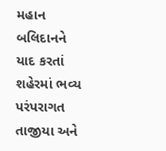મહાન બલિદાનને યાદ કરતાં શહેરમાં ભવ્ય પરંપરાગત તાજીયા અને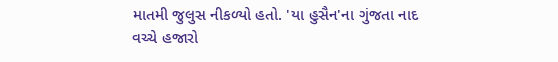માતમી જુલુસ નીકળ્યો હતો. 'યા હુસૈન'ના ગુંજતા નાદ વચ્ચે હજારો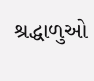શ્રદ્ધાળુઓ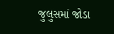જુલુસમાં જોડા